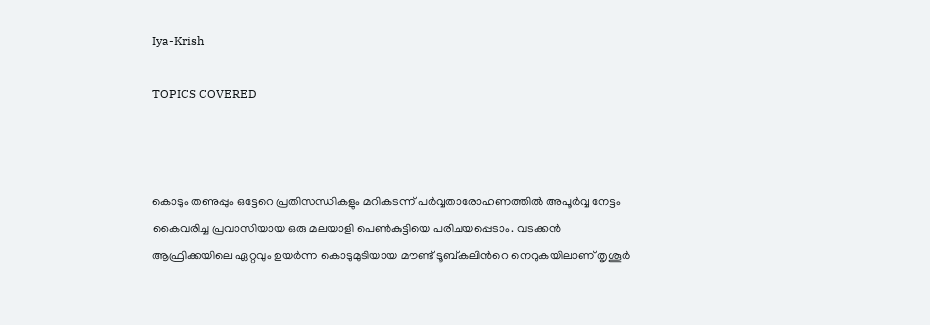Iya-Krish

TOPICS COVERED



കൊടും തണുപ്പും ഒട്ടേറെ പ്രതിസന്ധികളും മറികടന്ന് പർവ്വതാരോഹണത്തിൽ അപൂർവ്വ നേട്ടം കൈവരിച്ച പ്രവാസിയായ ഒരു മലയാളി പെൺകുട്ടിയെ പരിചയപ്പെടാം. വടക്കൻ ആഫ്രിക്കയിലെ ഏറ്റവും ഉയർന്ന കൊടുമുടിയായ മൗണ്ട് ടൂബ്കലിന്‍റെ നെറുകയിലാണ് തൃശൂർ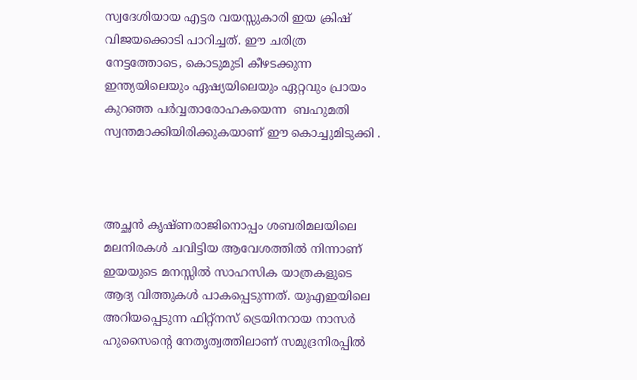സ്വദേശിയായ എട്ടര വയസ്സുകാരി ഇയ ക്രിഷ് വിജയക്കൊടി പാറിച്ചത്. ഈ ചരിത്ര നേട്ടത്തോടെ, കൊടുമുടി കീഴടക്കുന്ന ഇന്ത്യയിലെയും ഏഷ്യയിലെയും ഏറ്റവും പ്രായം കുറഞ്ഞ പർവ്വതാരോഹകയെന്ന  ബഹുമതി സ്വന്തമാക്കിയിരിക്കുകയാണ് ഈ കൊച്ചുമിടുക്കി .



അച്ഛൻ കൃഷ്ണരാജിനൊപ്പം ശബരിമലയിലെ മലനിരകൾ ചവിട്ടിയ ആവേശത്തിൽ നിന്നാണ് ഇയയുടെ മനസ്സിൽ സാഹസിക യാത്രകളുടെ ആദ്യ വിത്തുകൾ പാകപ്പെടുന്നത്. യുഎഇയിലെ അറിയപ്പെടുന്ന ഫിറ്റ്നസ് ട്രെയിനറായ നാസർ ഹുസൈന്‍റെ നേതൃത്വത്തിലാണ് സമുദ്രനിരപ്പിൽ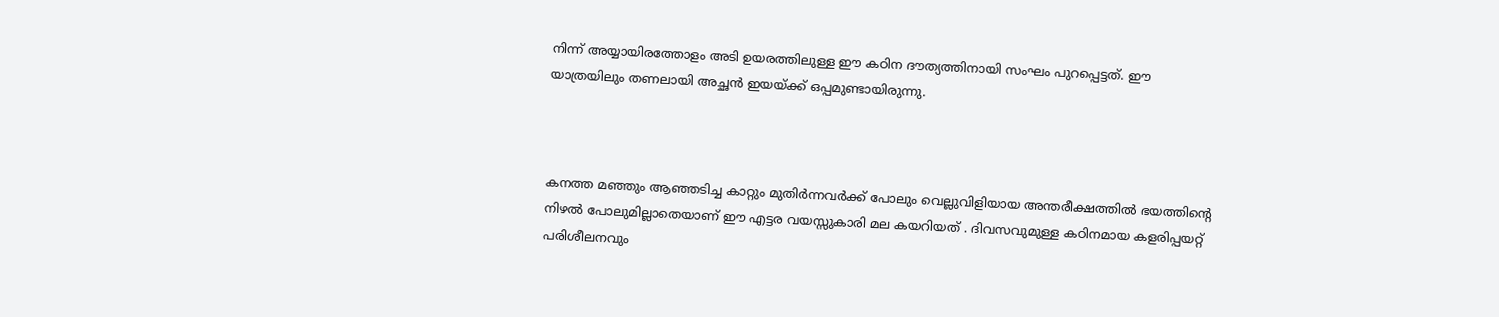നിന്ന് അയ്യായിരത്തോളം അടി ഉയരത്തിലുള്ള ഈ കഠിന ദൗത്യത്തിനായി സംഘം പുറപ്പെട്ടത്. ഈ യാത്രയിലും തണലായി അച്ഛൻ ഇയയ്ക്ക് ഒപ്പമുണ്ടായിരുന്നു.



കനത്ത മഞ്ഞും ആഞ്ഞടിച്ച കാറ്റും മുതിർന്നവർക്ക് പോലും വെല്ലുവിളിയായ അന്തരീക്ഷത്തിൽ ഭയത്തിന്റെ നിഴൽ പോലുമില്ലാതെയാണ് ഈ എട്ടര വയസ്സുകാരി മല കയറിയത് . ദിവസവുമുള്ള കഠിനമായ കളരിപ്പയറ്റ് പരിശീലനവും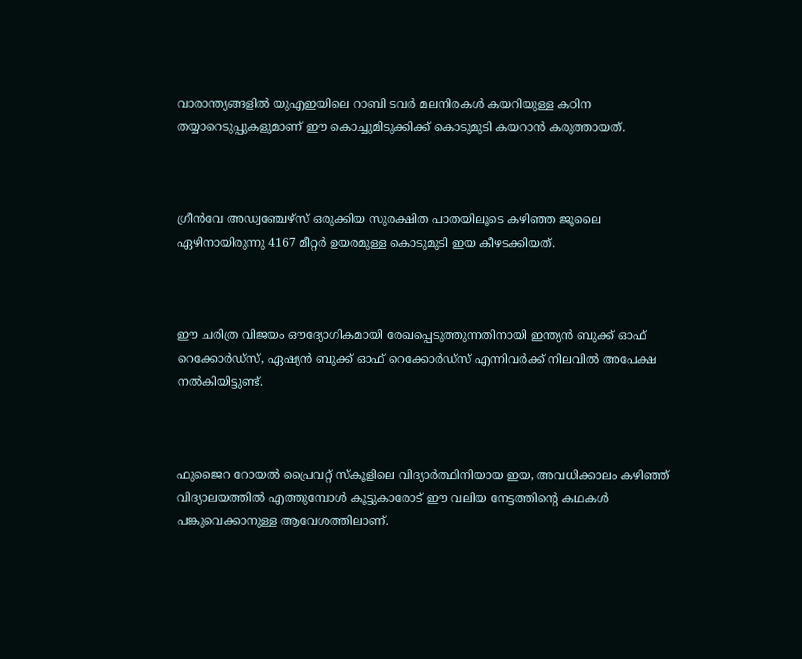വാരാന്ത്യങ്ങളിൽ യുഎഇയിലെ റാബി ടവർ മലനിരകൾ കയറിയുള്ള കഠിന തയ്യാറെടുപ്പുകളുമാണ് ഈ കൊച്ചുമിടുക്കിക്ക് കൊടുമുടി കയറാൻ കരുത്തായത്.



ഗ്രീൻവേ അഡ്വഞ്ചേഴ്സ് ഒരുക്കിയ സുരക്ഷിത പാതയിലൂടെ കഴിഞ്ഞ ജൂലൈ ഏഴിനായിരുന്നു 4167 മീറ്റർ ഉയരമുള്ള കൊടുമുടി ഇയ കീഴടക്കിയത്.



ഈ ചരിത്ര വിജയം ഔദ്യോഗികമായി രേഖപ്പെടുത്തുന്നതിനായി ഇന്ത്യൻ ബുക്ക് ഓഫ് റെക്കോർഡ്സ്, ഏഷ്യൻ ബുക്ക് ഓഫ് റെക്കോർഡ്സ് എന്നിവർക്ക് നിലവിൽ അപേക്ഷ നൽകിയിട്ടുണ്ട്.



ഫുജൈറ റോയൽ പ്രൈവറ്റ് സ്കൂളിലെ വിദ്യാർത്ഥിനിയായ ഇയ, അവധിക്കാലം കഴിഞ്ഞ് വിദ്യാലയത്തിൽ എത്തുമ്പോൾ കൂട്ടുകാരോട് ഈ വലിയ നേട്ടത്തിന്‍റെ കഥകൾ പങ്കുവെക്കാനുള്ള ആവേശത്തിലാണ്.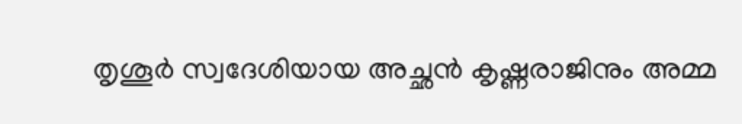തൃശൂർ സ്വദേശിയായ അച്ഛൻ കൃഷ്ണരാജിനും അമ്മ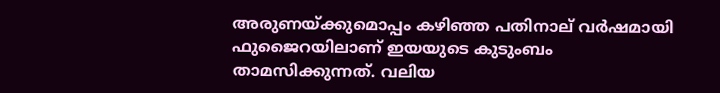അരുണയ്ക്കുമൊപ്പം കഴിഞ്ഞ പതിനാല് വർഷമായി ഫുജൈറയിലാണ് ഇയയുടെ കുടുംബം താമസിക്കുന്നത്. വലിയ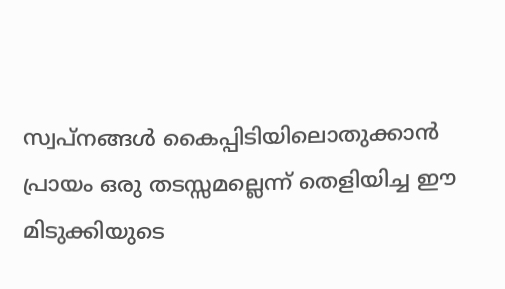സ്വപ്നങ്ങൾ കൈപ്പിടിയിലൊതുക്കാൻ പ്രായം ഒരു തടസ്സമല്ലെന്ന് തെളിയിച്ച ഈ മിടുക്കിയുടെ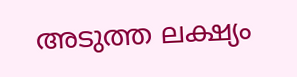അടുത്ത ലക്ഷ്യം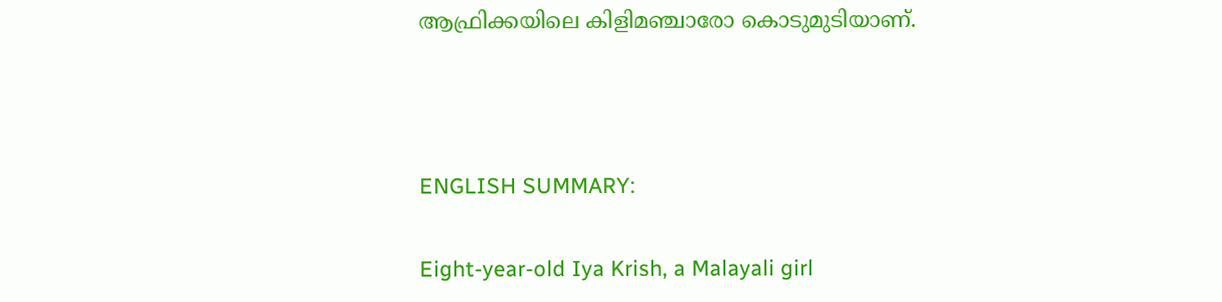ആഫ്രിക്കയിലെ കിളിമഞ്ചാരോ കൊടുമുടിയാണ്.



ENGLISH SUMMARY:

Eight-year-old Iya Krish, a Malayali girl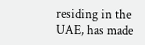residing in the UAE, has made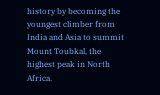history by becoming the youngest climber from India and Asia to summit Mount Toubkal, the highest peak in North Africa.